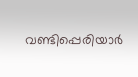വണ്ടിപ്പെരിയാർ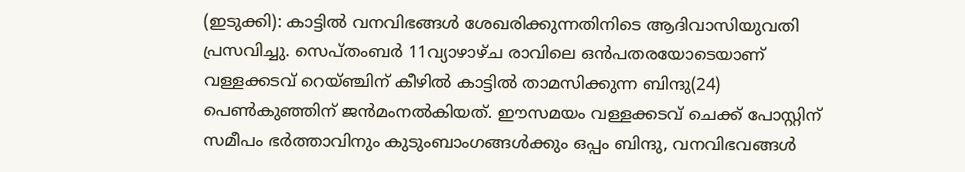(ഇടുക്കി): കാട്ടിൽ വനവിഭങ്ങൾ ശേഖരിക്കുന്നതിനിടെ ആദിവാസിയുവതി പ്രസവിച്ചു. സെപ്തംബർ 11വ്യാഴാഴ്ച രാവിലെ ഒൻപതരയോടെയാണ് വള്ളക്കടവ് റെയ്ഞ്ചിന് കീഴിൽ കാട്ടിൽ താമസിക്കുന്ന ബിന്ദു(24) പെൺകുഞ്ഞിന് ജൻമംനൽകിയത്. ഈസമയം വള്ളക്കടവ് ചെക്ക് പോസ്റ്റിന് സമീപം ഭർത്താവിനും കുടുംബാംഗങ്ങൾക്കും ഒപ്പം ബിന്ദു, വനവിഭവങ്ങൾ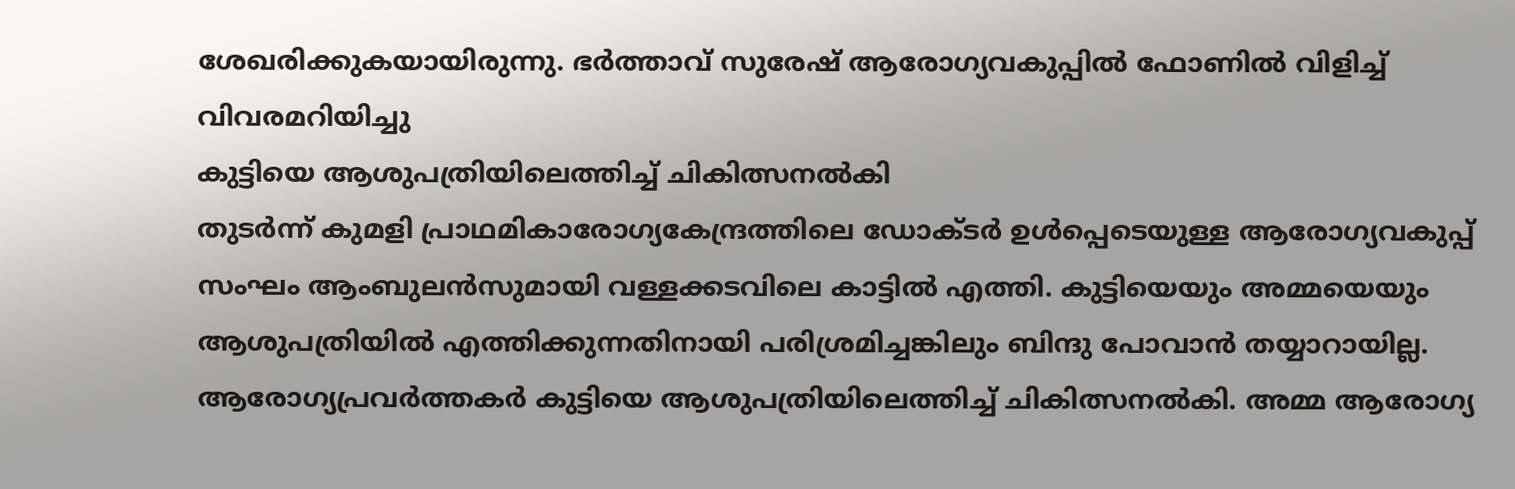ശേഖരിക്കുകയായിരുന്നു. ഭർത്താവ് സുരേഷ് ആരോഗ്യവകുപ്പിൽ ഫോണിൽ വിളിച്ച് വിവരമറിയിച്ചു
കുട്ടിയെ ആശുപത്രിയിലെത്തിച്ച് ചികിത്സനൽകി
തുടർന്ന് കുമളി പ്രാഥമികാരോഗ്യകേന്ദ്രത്തിലെ ഡോക്ടർ ഉൾപ്പെടെയുള്ള ആരോഗ്യവകുപ്പ് സംഘം ആംബുലൻസുമായി വള്ളക്കടവിലെ കാട്ടിൽ എത്തി. കുട്ടിയെയും അമ്മയെയും ആശുപത്രിയിൽ എത്തിക്കുന്നതിനായി പരിശ്രമിച്ചങ്കിലും ബിന്ദു പോവാൻ തയ്യാറായില്ല. ആരോഗ്യപ്രവർത്തകർ കുട്ടിയെ ആശുപത്രിയിലെത്തിച്ച് ചികിത്സനൽകി. അമ്മ ആരോഗ്യ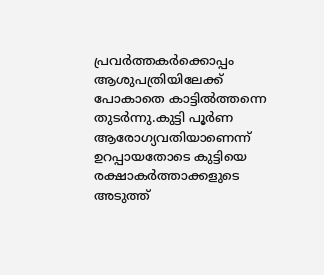പ്രവർത്തകർക്കൊപ്പം ആശുപത്രിയിലേക്ക് പോകാതെ കാട്ടിൽത്തന്നെ തുടർന്നു.കുട്ടി പൂർണ ആരോഗ്യവതിയാണെന്ന് ഉറപ്പായതോടെ കുട്ടിയെ രക്ഷാകർത്താക്കളുടെ അടുത്ത്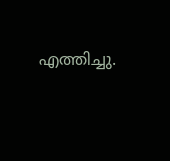എത്തിച്ചു.